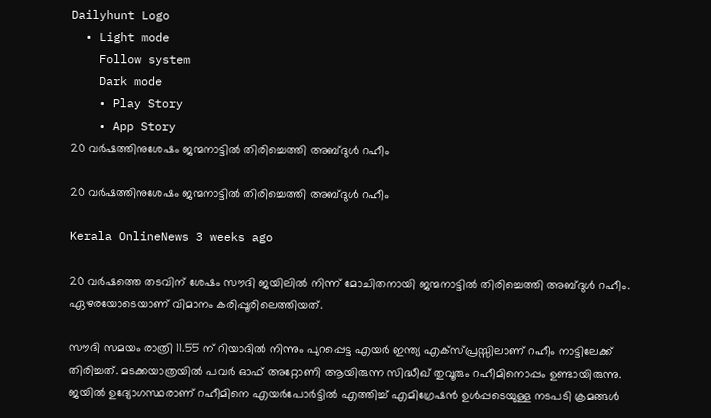Dailyhunt Logo
  • Light mode
    Follow system
    Dark mode
    • Play Story
    • App Story
20 വര്‍ഷത്തിനുശേഷം ജന്മനാട്ടില്‍ തിരിച്ചെത്തി അബ്ദുള്‍ റഹീം

20 വര്‍ഷത്തിനുശേഷം ജന്മനാട്ടില്‍ തിരിച്ചെത്തി അബ്ദുള്‍ റഹീം

Kerala OnlineNews 3 weeks ago

20 വർഷത്തെ തടവിന് ശേഷം സൗദി ജയിലില്‍ നിന്ന് മോചിതനായി ജന്മനാട്ടില്‍ തിരിച്ചെത്തി അബ്ദുള്‍ റഹീം. ഏഴരയോടെയാണ് വിമാനം കരിപ്പൂരിലെത്തിയത്.

സൗദി സമയം രാത്രി 11.55 ന് റിയാദില്‍ നിന്നും പുറപ്പെട്ട എയർ ഇന്ത്യ എക്സ്പ്രസ്സിലാണ് റഹീം നാട്ടിലേക്ക് തിരിച്ചത്. മടക്കയാത്രയില്‍ പവർ ഓഫ് അറ്റോണി ആയിരുന്ന സിദ്ധീഖ് തുവൂരും റഹീമിനൊപ്പം ഉണ്ടായിരുന്നു. ജയില്‍ ഉദ്യോഗസ്ഥരാണ് റഹീമിനെ എയർപോർട്ടില്‍ എത്തിച്ച്‌ എമിഗ്രേഷൻ ഉള്‍പ്പടെയുള്ള നടപടി ക്രമങ്ങള്‍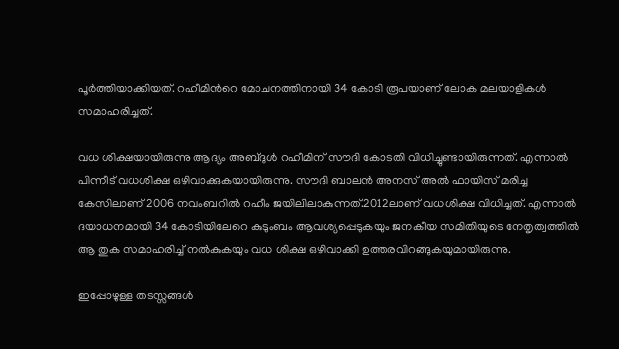പൂർത്തിയാക്കിയത്. റഹീമിൻറെ മോചനത്തിനായി 34 കോടി രൂപയാണ് ലോക മലയാളികള്‍ സമാഹരിച്ചത്.

വധ ശിക്ഷയായിരുന്നു ആദ്യം അബ്ദുള്‍ റഹീമിന് സൗദി കോടതി വിധിച്ചുണ്ടായിരുന്നത്. എന്നാല്‍ പിന്നീട് വധശിക്ഷ ഒഴിവാക്കുകയായിരുന്നു. സൗദി ബാലൻ അനസ് അല്‍ ഫായിസ് മരിച്ച കേസിലാണ് 2006 നവംബറില്‍ റഹീം ജയിലിലാകുന്നത്.2012ലാണ് വധശിക്ഷ വിധിച്ചത്. എന്നാല്‍ ദയാധനമായി 34 കോടിയിലേറെ കുടുംബം ആവശ്യപ്പെടുകയും ജനകീയ സമിതിയുടെ നേതൃത്വത്തില്‍ ആ തുക സമാഹരിച്ച്‌ നല്‍കുകയും വധ ശിക്ഷ ഒഴിവാക്കി ഉത്തരവിറങ്ങുകയുമായിരുന്നു.

ഇപ്പോഴുള്ള തടസ്സങ്ങള്‍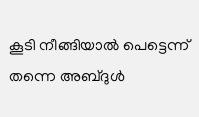കൂടി നീങ്ങിയാല്‍ പെട്ടെന്ന് തന്നെ അബ്ദുള്‍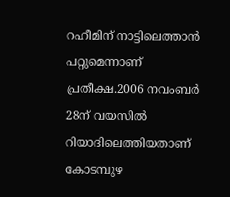റഹീമിന് നാട്ടിലെത്താൻ പറ്റുമെന്നാണ് പ്രതീക്ഷ.2006 നവംബർ 28ന് വയസില്‍ റിയാദിലെത്തിയതാണ് കോടമ്പുഴ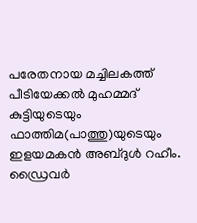പരേതനായ മച്ചിലകത്ത് പീടിയേക്കല്‍ മുഹമ്മദ് കുട്ടിയുടെയും ഫാത്തിമ(പാത്തു)യുടെയും ഇളയമകൻ അബ്ദുള്‍ റഹീം. ഡ്രൈവർ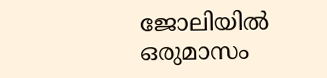ജോലിയില്‍ ഒരുമാസം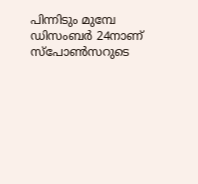പിന്നിടും മുമ്പേ ഡിസംബർ 24നാണ് സ്പോണ്‍സറുടെ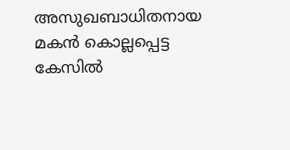അസുഖബാധിതനായ മകൻ കൊല്ലപ്പെട്ട കേസില്‍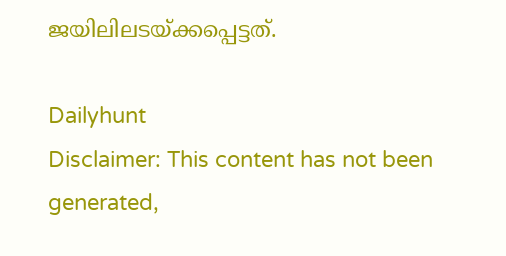ജയിലിലടയ്ക്കപ്പെട്ടത്.

Dailyhunt
Disclaimer: This content has not been generated,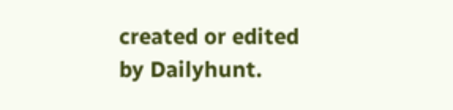created or edited by Dailyhunt.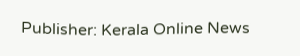Publisher: Kerala Online News